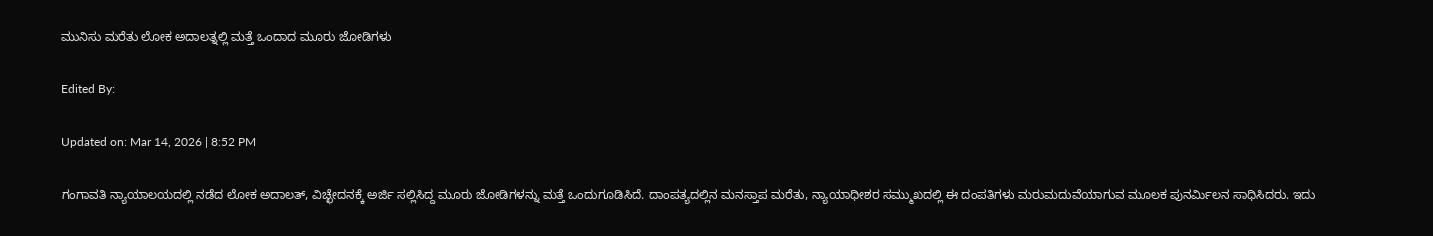ಮುನಿಸು ಮರೆತು ಲೋಕ ಅದಾಲತ್ನಲ್ಲಿ ಮತ್ತೆ ಒಂದಾದ ಮೂರು ಜೋಡಿಗಳು

Edited By:

Updated on: Mar 14, 2026 | 8:52 PM

ಗಂಗಾವತಿ ನ್ಯಾಯಾಲಯದಲ್ಲಿ ನಡೆದ ಲೋಕ ಅದಾಲತ್, ವಿಚ್ಛೇದನಕ್ಕೆ ಅರ್ಜಿ ಸಲ್ಲಿಸಿದ್ದ ಮೂರು ಜೋಡಿಗಳನ್ನು ಮತ್ತೆ ಒಂದುಗೂಡಿಸಿದೆ. ದಾಂಪತ್ಯದಲ್ಲಿನ ಮನಸ್ತಾಪ ಮರೆತು, ನ್ಯಾಯಾಧೀಶರ ಸಮ್ಮುಖದಲ್ಲಿ ಈ ದಂಪತಿಗಳು ಮರುಮದುವೆಯಾಗುವ ಮೂಲಕ ಪುನರ್ಮಿಲನ ಸಾಧಿಸಿದರು. ಇದು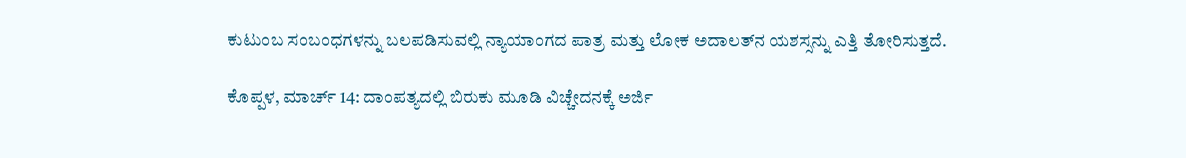ಕುಟುಂಬ ಸಂಬಂಧಗಳನ್ನು ಬಲಪಡಿಸುವಲ್ಲಿ ನ್ಯಾಯಾಂಗದ ಪಾತ್ರ ಮತ್ತು ಲೋಕ ಅದಾಲತ್‌ನ ಯಶಸ್ಸನ್ನು ಎತ್ತಿ ತೋರಿಸುತ್ತದೆ.

ಕೊಪ್ಪಳ, ಮಾರ್ಚ್ 14: ದಾಂಪತ್ಯದಲ್ಲಿ ಬಿರುಕು ಮೂಡಿ ವಿಚ್ಚೇದನಕ್ಕೆ ಅರ್ಜಿ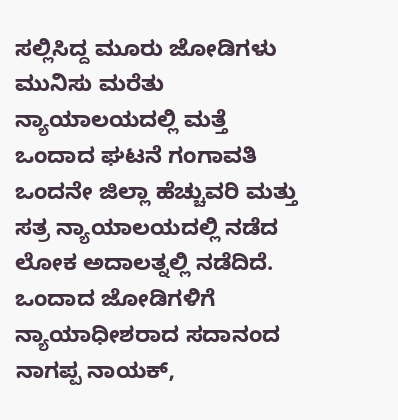ಸಲ್ಲಿಸಿದ್ದ ಮೂರು ಜೋಡಿಗಳು ಮುನಿಸು ಮರೆತು ನ್ಯಾಯಾಲಯದಲ್ಲಿ ಮತ್ತೆ ಒಂದಾದ ಘಟನೆ ಗಂಗಾವತಿ ಒಂದನೇ ಜಿಲ್ಲಾ ಹೆಚ್ಚುವರಿ ಮತ್ತು ಸತ್ರ ನ್ಯಾಯಾಲಯದಲ್ಲಿ ನಡೆದ ಲೋಕ ಅದಾಲತ್ನಲ್ಲಿ ನಡೆದಿದೆ. ಒಂದಾದ ಜೋಡಿಗಳಿಗೆ ನ್ಯಾಯಾಧೀಶರಾದ ಸದಾನಂದ ನಾಗಪ್ಪ ನಾಯಕ್,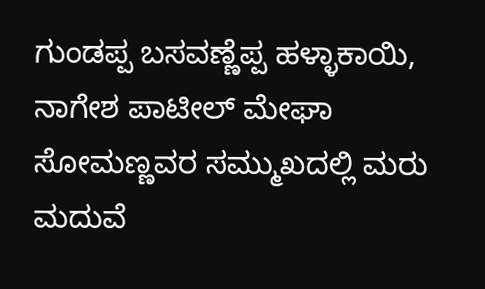ಗುಂಡಪ್ಪ ಬಸವಣ್ಣೆಪ್ಪ ಹಳ್ಳಾಕಾಯಿ, ನಾಗೇಶ ಪಾಟೀಲ್ ಮೇಘಾ ಸೋಮಣ್ಣವರ ಸಮ್ಮುಖದಲ್ಲಿ ಮರು ಮದುವೆ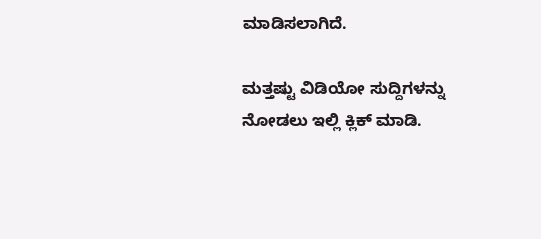ಮಾಡಿಸಲಾಗಿದೆ.

ಮತ್ತಷ್ಟು ವಿಡಿಯೋ ಸುದ್ದಿಗಳನ್ನು ನೋಡಲು ಇಲ್ಲಿ ಕ್ಲಿಕ್ ಮಾಡಿ.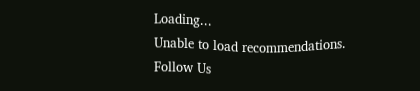Loading...
Unable to load recommendations.
Follow Us